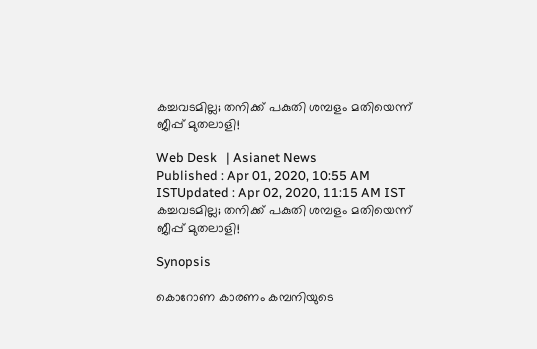കച്ചവടമില്ല; തനിക്ക് പകുതി ശമ്പളം മതിയെന്ന് ജീപ്പ് മുതലാളി!

Web Desk   | Asianet News
Published : Apr 01, 2020, 10:55 AM ISTUpdated : Apr 02, 2020, 11:15 AM IST
കച്ചവടമില്ല; തനിക്ക് പകുതി ശമ്പളം മതിയെന്ന് ജീപ്പ് മുതലാളി!

Synopsis

കൊറോണ കാരണം കമ്പനിയുടെ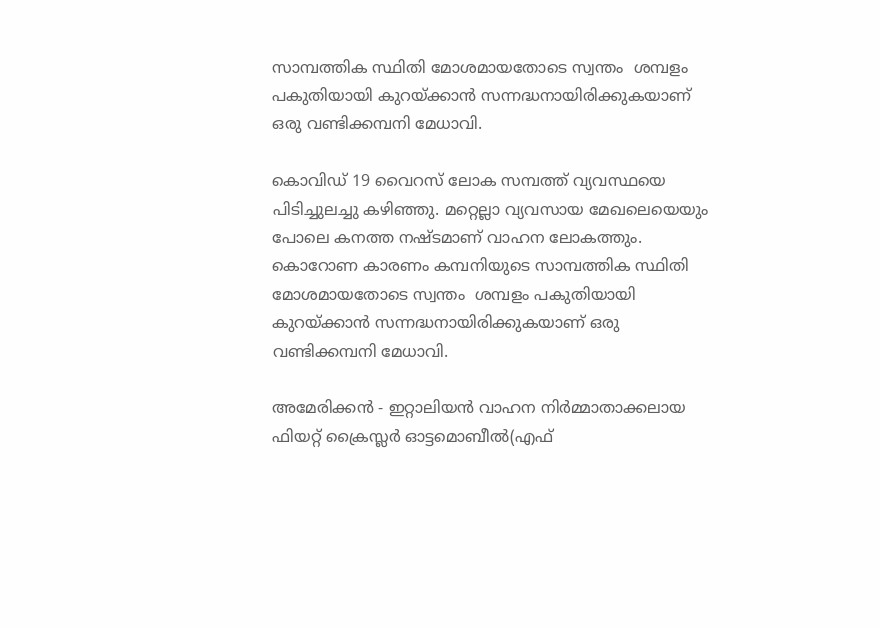സാമ്പത്തിക സ്ഥിതി മോശമായതോടെ സ്വന്തം  ശമ്പളം പകുതിയായി കുറയ്ക്കാൻ സന്നദ്ധനായിരിക്കുകയാണ് ഒരു വണ്ടിക്കമ്പനി മേധാവി.

കൊവിഡ് 19 വൈറസ് ലോക സമ്പത്ത് വ്യവസ്ഥയെ പിടിച്ചുലച്ചു കഴിഞ്ഞു. മറ്റെല്ലാ വ്യവസായ മേഖലെയെയും പോലെ കനത്ത നഷ്‍ടമാണ് വാഹന ലോകത്തും. കൊറോണ കാരണം കമ്പനിയുടെ സാമ്പത്തിക സ്ഥിതി മോശമായതോടെ സ്വന്തം  ശമ്പളം പകുതിയായി കുറയ്ക്കാൻ സന്നദ്ധനായിരിക്കുകയാണ് ഒരു വണ്ടിക്കമ്പനി മേധാവി.

അമേരിക്കന്‍ - ഇറ്റാലിയന്‍ വാഹന നിര്‍മ്മാതാക്കലായ ഫിയറ്റ് ക്രൈസ്ലർ ഓട്ടമൊബീൽ(എഫ്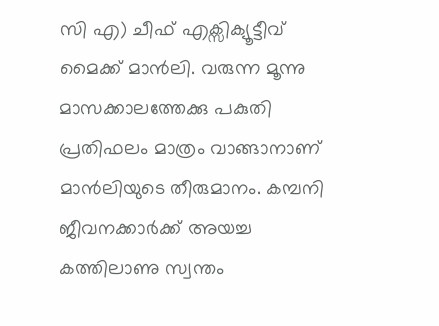സി എ) ചീഫ് എക്സിക്യൂട്ടീവ് മൈക്ക് മാൻലി. വരുന്ന മൂന്നു മാസക്കാലത്തേക്കു പകുതി പ്രതിഫലം മാത്രം വാങ്ങാനാണ് മാൻലിയുടെ തീരുമാനം. കമ്പനി ജീവനക്കാർക്ക് അയച്ച കത്തിലാണു സ്വന്തം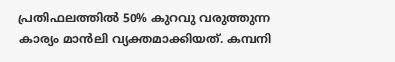പ്രതിഫലത്തിൽ 50% കുറവു വരുത്തുന്ന കാര്യം മാൻലി വ്യക്തമാക്കിയത്. കമ്പനി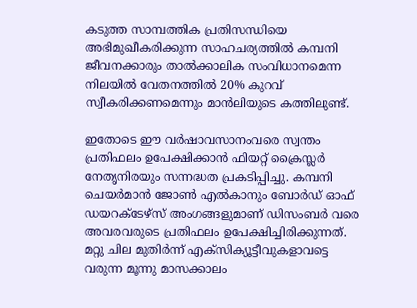കടുത്ത സാമ്പത്തിക പ്രതിസന്ധിയെ അഭിമുഖീകരിക്കുന്ന സാഹചര്യത്തിൽ കമ്പനി ജീവനക്കാരും താൽക്കാലിക സംവിധാനമെന്ന നിലയിൽ വേതനത്തിൽ 20% കുറവ് സ്വീകരിക്കണമെന്നും മാൻലിയുടെ കത്തിലുണ്ട്.

ഇതോടെ ഈ വർഷാവസാനംവരെ സ്വന്തം പ്രതിഫലം ഉപേക്ഷിക്കാൻ ഫിയറ്റ് ക്രൈസ്ലർ നേതൃനിരയും സന്നദ്ധത പ്രകടിപ്പിച്ചു. കമ്പനി ചെയർമാൻ ജോൺ എൽകാനും ബോർഡ് ഓഫ് ഡയറക്ടേഴ്സ് അംഗങ്ങളുമാണ് ഡിസംബർ വരെ അവരവരുടെ പ്രതിഫലം ഉപേക്ഷിച്ചിരിക്കുന്നത്.  മറ്റു ചില മുതിർന്ന് എക്സിക്യൂട്ടീവുകളാവട്ടെ വരുന്ന മൂന്നു മാസക്കാലം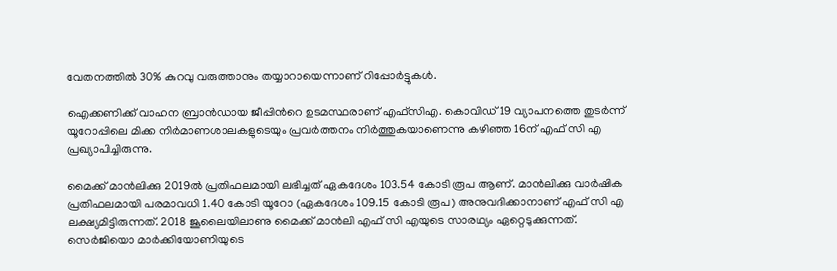വേതനത്തിൽ 30% കുറവു വരുത്താനും തയ്യാറായെന്നാണ് റിപ്പോര്‍ട്ടുകള്‍.

ഐക്കണിക്ക് വാഹന ബ്രാന്‍ഡായ ജീപ്പിന്‍റെ ഉടമസ്ഥരാണ് എഫ്‍സിഎ. കൊവിഡ് 19 വ്യാപനത്തെ തുടർന്ന് യൂറോപ്പിലെ മിക്ക നിർമാണശാലകളുടെയും പ്രവർത്തനം നിർത്തുകയാണെന്നു കഴിഞ്ഞ 16ന് എഫ് സി എ പ്രഖ്യാപിച്ചിരുന്നു.

മൈക്ക് മാൻലിക്കു 2019ല്‍ പ്രതിഫലമായി ലഭിച്ചത് ഏകദേശം 103.54 കോടി രൂപ ആണ്. മാൻലിക്കു വാർഷിക പ്രതിഫലമായി പരമാവധി 1.40 കോടി യൂറോ (ഏകദേശം 109.15 കോടി രൂപ) അനുവദിക്കാനാണ് എഫ് സി എ ലക്ഷ്യമിട്ടിരുന്നത്. 2018 ജൂലൈയിലാണു മൈക്ക് മാൻലി എഫ് സി എയുടെ സാരഥ്യം ഏറ്റെടുക്കുന്നത്. സെർജിയൊ മാർക്കിയോണിയുടെ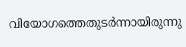വിയോഗത്തെതുടർന്നായിരുന്നു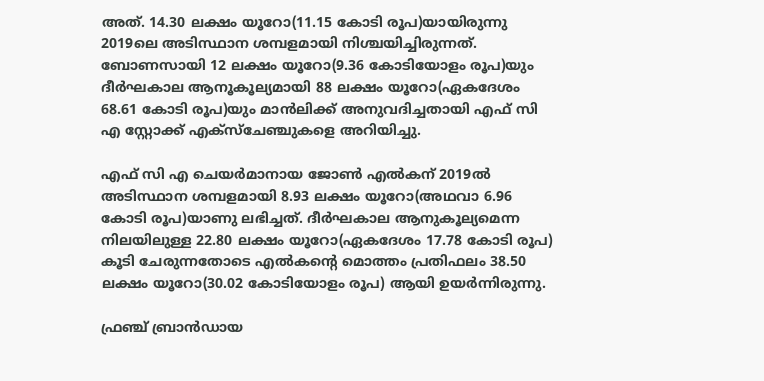അത്. 14.30 ലക്ഷം യൂറോ(11.15 കോടി രൂപ)യായിരുന്നു 2019ലെ അടിസ്ഥാന ശമ്പളമായി നിശ്ചയിച്ചിരുന്നത്. ബോണസായി 12 ലക്ഷം യൂറോ(9.36 കോടിയോളം രൂപ)യും ദീർഘകാല ആനൂകൂല്യമായി 88 ലക്ഷം യൂറോ(ഏകദേശം 68.61 കോടി രൂപ)യും മാൻലിക്ക് അനുവദിച്ചതായി എഫ് സി എ സ്റ്റോക്ക് എക്സ്ചേഞ്ചുകളെ അറിയിച്ചു.

എഫ് സി എ ചെയർമാനായ ജോൺ എൽകന് 2019ൽ അടിസ്ഥാന ശമ്പളമായി 8.93 ലക്ഷം യൂറോ(അഥവാ 6.96 കോടി രൂപ)യാണു ലഭിച്ചത്. ദീർഘകാല ആനുകൂല്യമെന്ന നിലയിലുള്ള 22.80 ലക്ഷം യൂറോ(ഏകദേശം 17.78 കോടി രൂപ) കൂടി ചേരുന്നതോടെ എൽകന്റെ മൊത്തം പ്രതിഫലം 38.50 ലക്ഷം യൂറോ(30.02 കോടിയോളം രൂപ) ആയി ഉയര്‍ന്നിരുന്നു.

ഫ്രഞ്ച് ബ്രാൻഡായ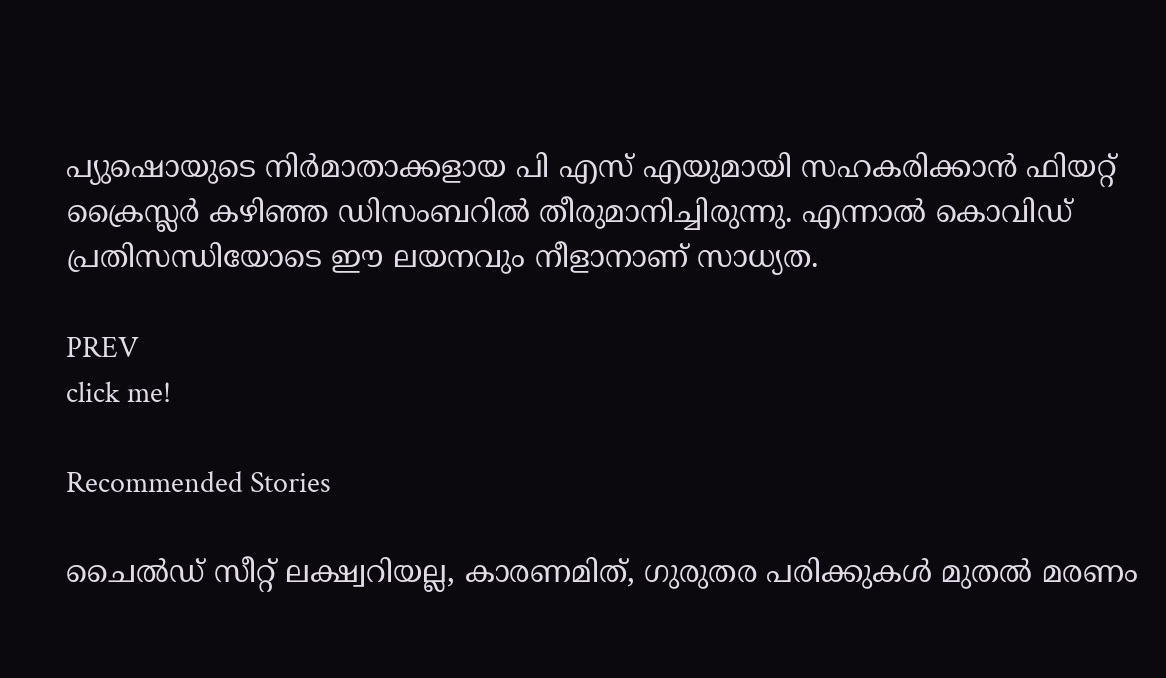പ്യുഷൊയുടെ നിർമാതാക്കളായ പി എസ് എയുമായി സഹകരിക്കാൻ ഫിയറ്റ് ക്രൈസ്ലർ കഴിഞ്ഞ ഡിസംബറിൽ തീരുമാനിച്ചിരുന്നു. എന്നാല്‍ കൊവിഡ് പ്രതിസന്ധിയോടെ ഈ ലയനവും നീളാനാണ് സാധ്യത.

PREV
click me!

Recommended Stories

ചൈൽഡ് സീറ്റ് ലക്ഷ്വറിയല്ല, കാരണമിത്, ഗുരുതര പരിക്കുകൾ മുതൽ മരണം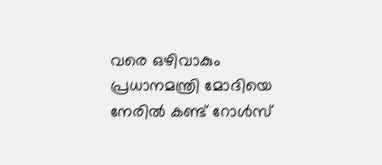വരെ ഒഴിവാകും
പ്രധാനമന്ത്രി മോദിയെ നേരിൽ കണ്ട് റോൾസ്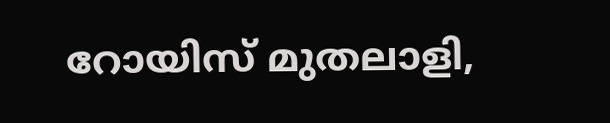റോയിസ് മുതലാളി,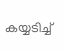കയ്യടിച്ച്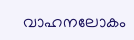വാഹനലോകം